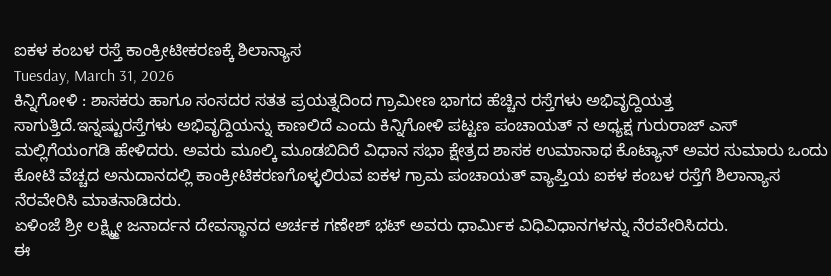ಐಕಳ ಕಂಬಳ ರಸ್ತೆ ಕಾಂಕ್ರೀಟೀಕರಣಕ್ಕೆ ಶಿಲಾನ್ಯಾಸ
Tuesday, March 31, 2026
ಕಿನ್ನಿಗೋಳಿ : ಶಾಸಕರು ಹಾಗೂ ಸಂಸದರ ಸತತ ಪ್ರಯತ್ನದಿಂದ ಗ್ರಾಮೀಣ ಭಾಗದ ಹೆಚ್ಚಿನ ರಸ್ತೆಗಳು ಅಭಿವೃದ್ದಿಯತ್ತ ಸಾಗುತ್ತಿದೆ.ಇನ್ನಷ್ಟುರಸ್ತೆಗಳು ಅಭಿವೃದ್ದಿಯನ್ನು ಕಾಣಲಿದೆ ಎಂದು ಕಿನ್ನಿಗೋಳಿ ಪಟ್ಟಣ ಪಂಚಾಯತ್ ನ ಅಧ್ಯಕ್ಷ ಗುರುರಾಜ್ ಎಸ್ ಮಲ್ಲಿಗೆಯಂಗಡಿ ಹೇಳಿದರು. ಅವರು ಮೂಲ್ಕಿ ಮೂಡಬಿದಿರೆ ವಿಧಾನ ಸಭಾ ಕ್ಷೇತ್ರದ ಶಾಸಕ ಉಮಾನಾಥ ಕೊಟ್ಯಾನ್ ಅವರ ಸುಮಾರು ಒಂದು ಕೋಟಿ ವೆಚ್ಚದ ಅನುದಾನದಲ್ಲಿ ಕಾಂಕ್ರೀಟಿಕರಣಗೊಳ್ಳಲಿರುವ ಐಕಳ ಗ್ರಾಮ ಪಂಚಾಯತ್ ವ್ಯಾಪ್ತಿಯ ಐಕಳ ಕಂಬಳ ರಸ್ತೆಗೆ ಶಿಲಾನ್ಯಾಸ ನೆರವೇರಿಸಿ ಮಾತನಾಡಿದರು.
ಏಳಿಂಜೆ ಶ್ರೀ ಲಕ್ಷ್ಮ್ಮೀ ಜನಾರ್ದನ ದೇವಸ್ಥಾನದ ಅರ್ಚಕ ಗಣೇಶ್ ಭಟ್ ಅವರು ಧಾರ್ಮಿಕ ವಿಧಿವಿಧಾನಗಳನ್ನು ನೆರವೇರಿಸಿದರು.
ಈ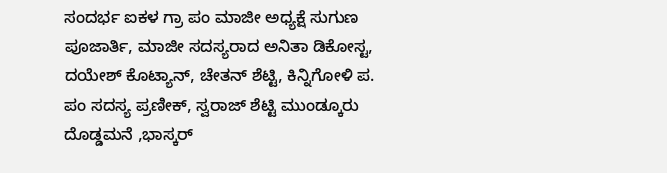ಸಂದರ್ಭ ಐಕಳ ಗ್ರಾ ಪಂ ಮಾಜೀ ಅಧ್ಯಕ್ಷೆ ಸುಗುಣ ಪೂಜಾರ್ತಿ, ಮಾಜೀ ಸದಸ್ಯರಾದ ಅನಿತಾ ಡಿಕೋಸ್ಟ, ದಯೇಶ್ ಕೊಟ್ಯಾನ್, ಚೇತನ್ ಶೆಟ್ಟಿ, ಕಿನ್ನಿಗೋಳಿ ಪ. ಪಂ ಸದಸ್ಯ ಪ್ರಣೀಕ್, ಸ್ವರಾಜ್ ಶೆಟ್ಟಿ ಮುಂಡ್ಕೂರು ದೊಡ್ಡಮನೆ ,ಭಾಸ್ಕರ್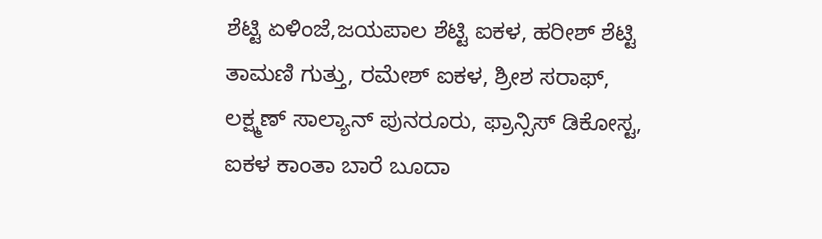ಶೆಟ್ಟಿ ಏಳಿಂಜೆ,ಜಯಪಾಲ ಶೆಟ್ಟಿ ಐಕಳ, ಹರೀಶ್ ಶೆಟ್ಟಿ ತಾಮಣಿ ಗುತ್ತು, ರಮೇಶ್ ಐಕಳ, ಶ್ರೀಶ ಸರಾಫ್, ಲಕ್ಷ್ಮಣ್ ಸಾಲ್ಯಾನ್ ಪುನರೂರು, ಫ್ರಾನ್ಸಿಸ್ ಡಿಕೋಸ್ಟ, ಐಕಳ ಕಾಂತಾ ಬಾರೆ ಬೂದಾ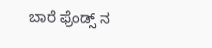ಬಾರೆ ಫ್ರೆಂಡ್ಸ್ ನ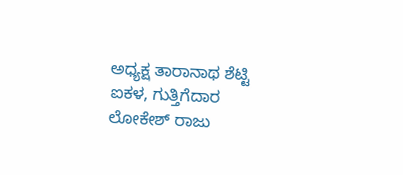ಅಧ್ಯಕ್ಷ ತಾರಾನಾಥ ಶೆಟ್ಟಿ ಐಕಳ, ಗುತ್ತಿಗೆದಾರ ಲೋಕೇಶ್ ರಾಜು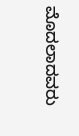ಮೊದಲಾದವರು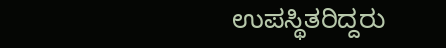ಉಪಸ್ಥಿತರಿದ್ದರು